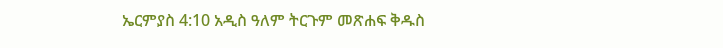ኤርምያስ 4:10 አዲስ ዓለም ትርጉም መጽሐፍ ቅዱስ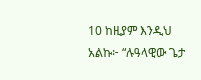10 ከዚያም እንዲህ አልኩ፦ “ሉዓላዊው ጌታ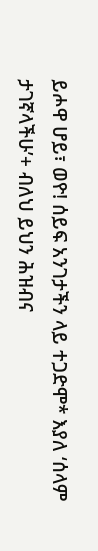ይሖዋ ሆይ፣ ወዮ! ሰይፍ አንገታችን ላይ ተጋድሞ* እያለ ‘ሰላም ታገኛላችሁ’+ ብለህ ይህን ሕዝብና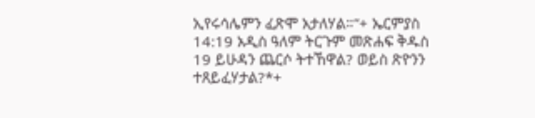ኢየሩሳሌምን ፈጽሞ አታለሃል።”+ ኤርምያስ 14:19 አዲስ ዓለም ትርጉም መጽሐፍ ቅዱስ 19 ይሁዳን ጨርሶ ትተኸዋል? ወይስ ጽዮንን ተጸይፈሃታል?*+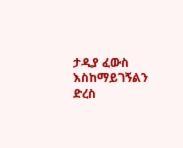ታዲያ ፈውስ እስከማይገኝልን ድረስ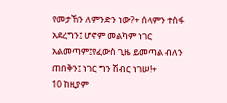የመታኸን ለምንድን ነው?+ ሰላምን ተስፋ አደረግን፤ ሆኖም መልካም ነገር አልመጣም፤የፈውስ ጊዜ ይመጣል ብለን ጠበቅን፤ ነገር ግን ሽብር ነገሠ!+
10 ከዚያም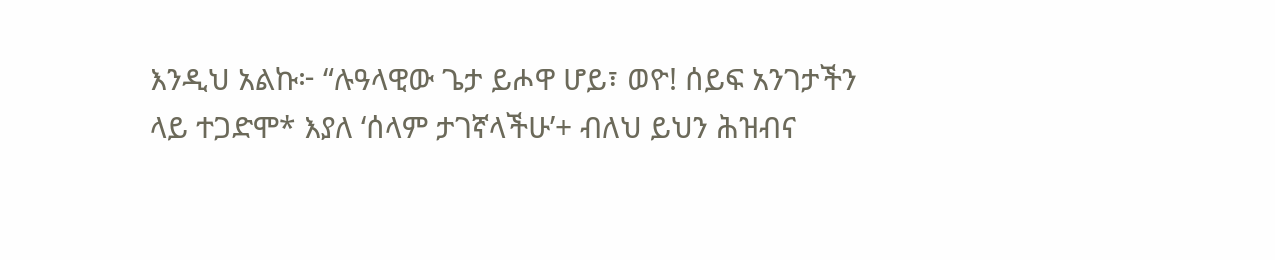እንዲህ አልኩ፦ “ሉዓላዊው ጌታ ይሖዋ ሆይ፣ ወዮ! ሰይፍ አንገታችን ላይ ተጋድሞ* እያለ ‘ሰላም ታገኛላችሁ’+ ብለህ ይህን ሕዝብና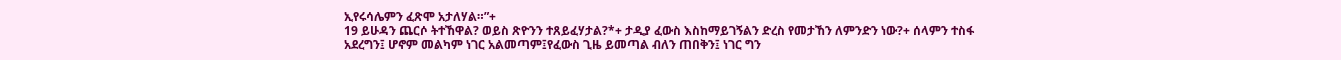ኢየሩሳሌምን ፈጽሞ አታለሃል።”+
19 ይሁዳን ጨርሶ ትተኸዋል? ወይስ ጽዮንን ተጸይፈሃታል?*+ ታዲያ ፈውስ እስከማይገኝልን ድረስ የመታኸን ለምንድን ነው?+ ሰላምን ተስፋ አደረግን፤ ሆኖም መልካም ነገር አልመጣም፤የፈውስ ጊዜ ይመጣል ብለን ጠበቅን፤ ነገር ግን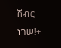ሽብር ነገሠ!+